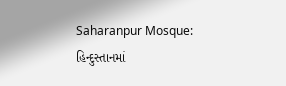Saharanpur Mosque: હિન્દુસ્તાનમાં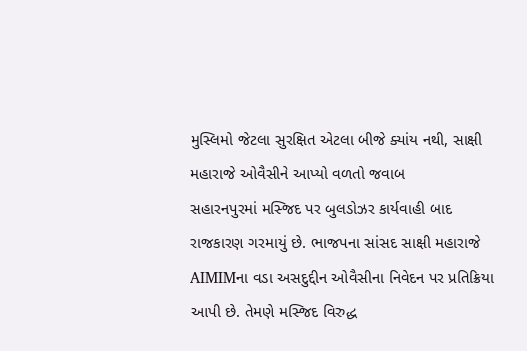મુસ્લિમો જેટલા સુરક્ષિત એટલા બીજે ક્યાંય નથી, સાક્ષી મહારાજે ઓવૈસીને આપ્યો વળતો જવાબ
સહારનપુરમાં મસ્જિદ પર બુલડોઝર કાર્યવાહી બાદ રાજકારણ ગરમાયું છે. ભાજપના સાંસદ સાક્ષી મહારાજે AIMIMના વડા અસદુદ્દીન ઓવૈસીના નિવેદન પર પ્રતિક્રિયા આપી છે. તેમણે મસ્જિદ વિરુદ્ધ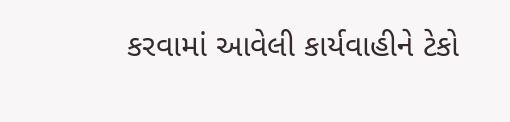કરવામાં આવેલી કાર્યવાહીને ટેકો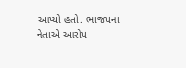આપ્યો હતો. ભાજપના નેતાએ આરોપ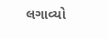લગાવ્યો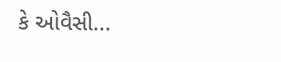કે ઓવૈસી...